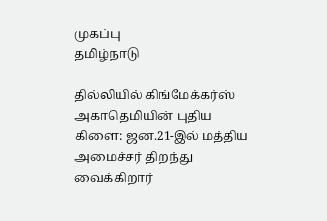முகப்பு
தமிழ்நாடு

தில்லியில் கிங்மேக்கர்ஸ் அகாதெமியின் புதிய கிளை: ஜன.21-இல் மத்திய அமைச்சர் திறந்து வைக்கிறார்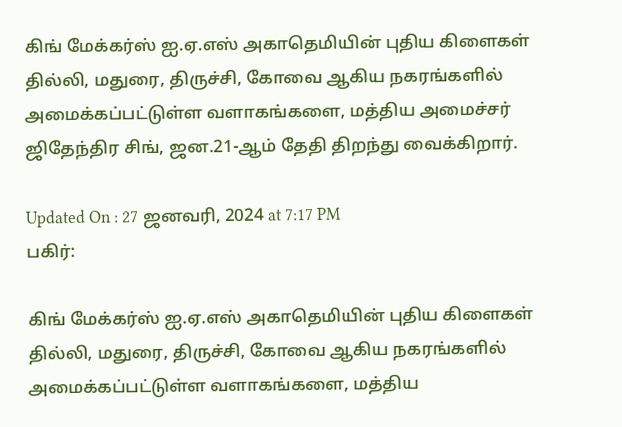கிங் மேக்கர்ஸ் ஐ.ஏ.எஸ் அகாதெமியின் புதிய கிளைகள் தில்லி, மதுரை, திருச்சி, கோவை ஆகிய நகரங்களில் அமைக்கப்பட்டுள்ள வளாகங்களை, மத்திய அமைச்சர் ஜிதேந்திர சிங், ஜன.21-ஆம் தேதி திறந்து வைக்கிறார்.

Updated On : 27 ஜனவரி, 2024 at 7:17 PM
பகிர்:

கிங் மேக்கர்ஸ் ஐ.ஏ.எஸ் அகாதெமியின் புதிய கிளைகள் தில்லி, மதுரை, திருச்சி, கோவை ஆகிய நகரங்களில் அமைக்கப்பட்டுள்ள வளாகங்களை, மத்திய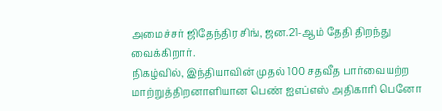அமைச்சர் ஜிதேந்திர சிங், ஜன.21-ஆம் தேதி திறந்து வைக்கிறார்.
நிகழ்வில், இந்தியாவின் முதல் 100 சதவீத பார்வையற்ற மாற்றுத்திறனாளியான பெண் ஐஎப்எஸ் அதிகாரி பெனோ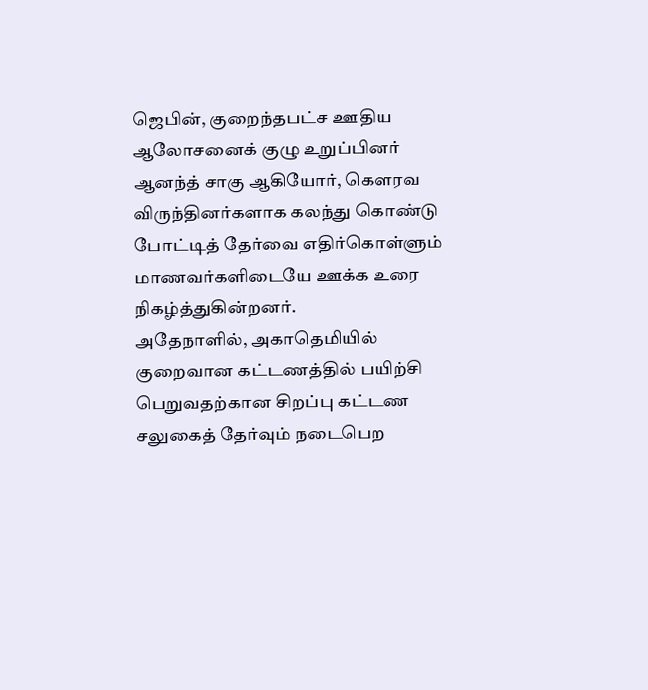ஜெபின், குறைந்தபட்ச ஊதிய ஆலோசனைக் குழு உறுப்பினர் ஆனந்த் சாகு ஆகியோர், கௌரவ விருந்தினர்களாக கலந்து கொண்டு போட்டித் தேர்வை எதிர்கொள்ளும் மாணவர்களிடையே ஊக்க உரை நிகழ்த்துகின்றனர்.
அதேநாளில், அகாதெமியில் குறைவான கட்டணத்தில் பயிற்சி பெறுவதற்கான சிறப்பு கட்டண சலுகைத் தேர்வும் நடைபெற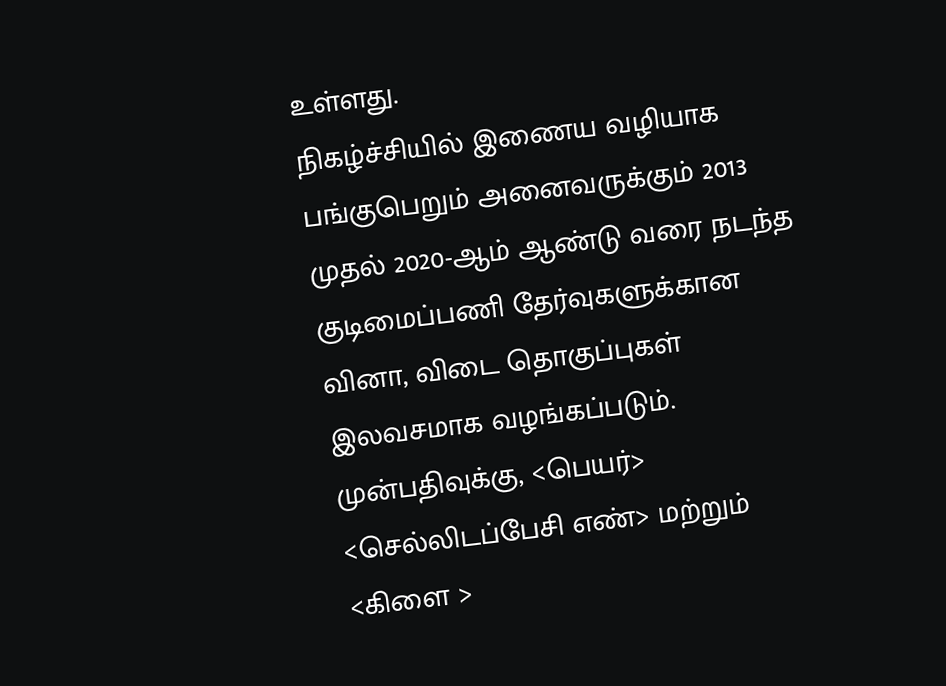உள்ளது.
நிகழ்ச்சியில் இணைய வழியாக பங்குபெறும் அனைவருக்கும் 2013 முதல் 2020-ஆம் ஆண்டு வரை நடந்த குடிமைப்பணி தேர்வுகளுக்கான வினா, விடை தொகுப்புகள் இலவசமாக வழங்கப்படும்.
முன்பதிவுக்கு, <பெயர்> <செல்லிடப்பேசி எண்> மற்றும் <கிளை >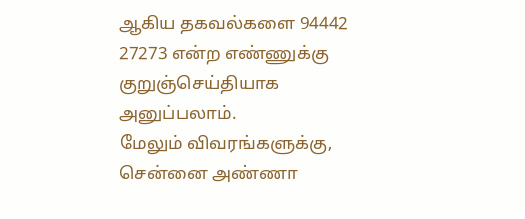ஆகிய தகவல்களை 94442 27273 என்ற எண்ணுக்கு குறுஞ்செய்தியாக அனுப்பலாம்.
மேலும் விவரங்களுக்கு, சென்னை அண்ணா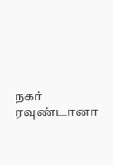நகர் ரவுண்டானா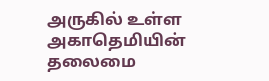அருகில் உள்ள அகாதெமியின் தலைமை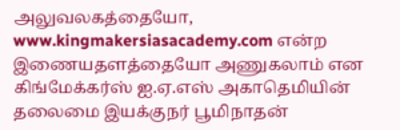அலுவலகத்தையோ, www.kingmakersiasacademy.com என்ற இணையதளத்தையோ அணுகலாம் என கிங்மேக்கர்ஸ் ஐ.ஏ.எஸ் அகாதெமியின் தலைமை இயக்குநர் பூமிநாதன்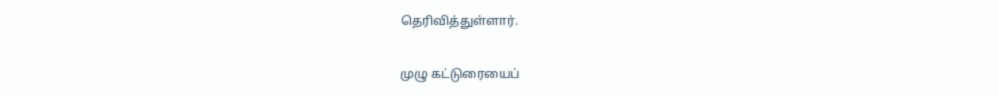தெரிவித்துள்ளார்.

முழு கட்டுரையைப்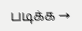படிக்க →